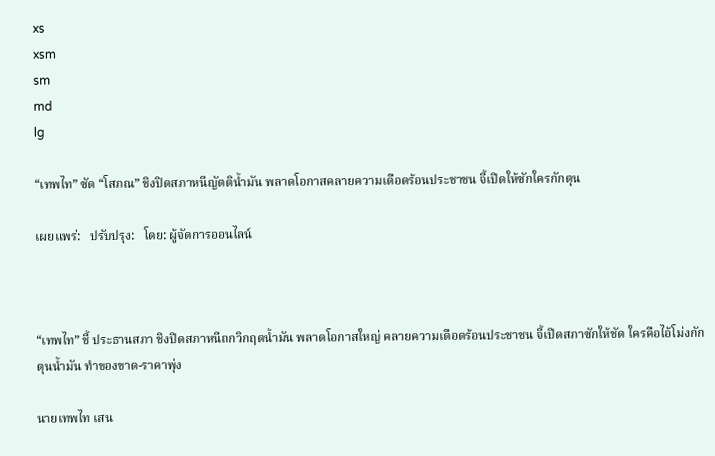xs
xsm
sm
md
lg

“เทพไท” ซัด “โสภณ” ชิงปิดสภาหนีญัตติน้ำมัน พลาดโอกาสคลายความเดือดร้อนประชาชน จี้เปิดให้ซักใครกักตุน

เผยแพร่:   ปรับปรุง:   โดย: ผู้จัดการออนไลน์



“เทพไท” ชี้ ประธานสภา ชิงปิดสภาหนีถกวิกฤตน้ำมัน พลาดโอกาสใหญ่ คลายความเดือดร้อนประชาชน จี้เปิดสภาซักให้ชัด ใครคือไอ้โม่งกักตุนน้ำมัน ทำของขาด-ราคาพุ่ง

นายเทพไท เสน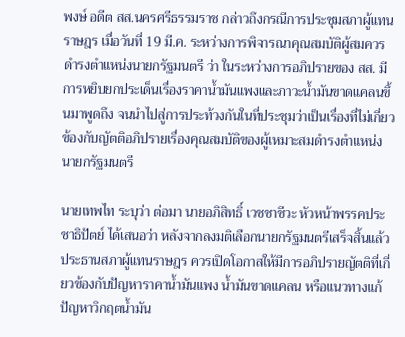พงษ์ อดีต สส.นครศรีธรรมราช กล่าวถึงกรณีการประชุมสภาผู้แทนราษฎร เมื่อวันที่ 19 มี.ค. ระหว่างการพิจารณาคุณสมบัติผู้สมควรดำรงตำแหน่งนายกรัฐมนตรี ว่า ในระหว่างการอภิปรายของ สส. มีการหยิบยกประเด็นเรื่องราคาน้ำมันแพงและภาวะน้ำมันขาดแคลนขึ้นมาพูดถึง จนนำไปสู่การประท้วงกันในที่ประชุมว่าเป็นเรื่องที่ไม่เกี่ยวข้องกับญัตติอภิปรายเรื่องคุณสมบัติของผู้เหมาะสมดำรงตำแหน่งนายกรัฐมนตรี

นายเทพไท ระบุว่า ต่อมา นายอภิสิทธิ์ เวชชาชีวะ หัวหน้าพรรคประชาธิปัตย์ ได้เสนอว่า หลังจากลงมติเลือกนายกรัฐมนตรีเสร็จสิ้นแล้ว ประธานสภาผู้แทนราษฎร ควรเปิดโอกาสให้มีการอภิปรายญัตติที่เกี่ยวข้องกับปัญหาราคาน้ำมันแพง น้ำมันขาดแคลน หรือแนวทางแก้ปัญหาวิกฤตน้ำมัน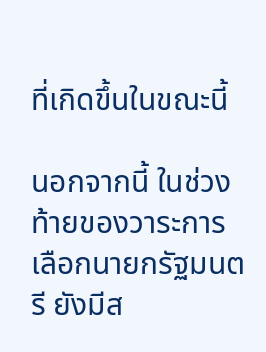ที่เกิดขึ้นในขณะนี้

นอกจากนี้ ในช่วงท้ายของวาระการเลือกนายกรัฐมนตรี ยังมีส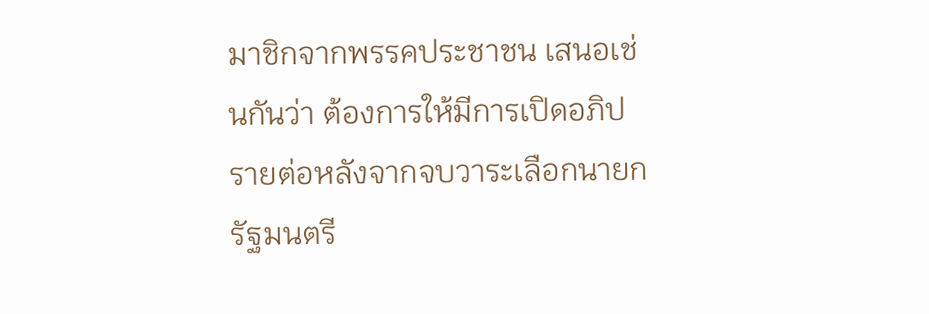มาชิกจากพรรคประชาชน เสนอเช่นกันว่า ต้องการให้มีการเปิดอภิปรายต่อหลังจากจบวาระเลือกนายกรัฐมนตรี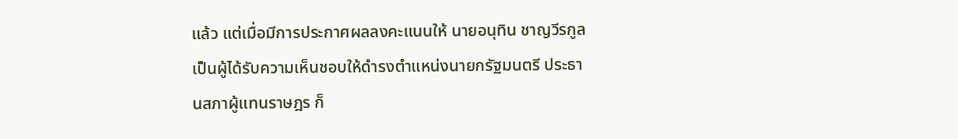แล้ว แต่เมื่อมีการประกาศผลลงคะแนนให้ นายอนุทิน ชาญวีรกูล เป็นผู้ได้รับความเห็นชอบให้ดำรงตำแหน่งนายกรัฐมนตรี ประธานสภาผู้แทนราษฎร ก็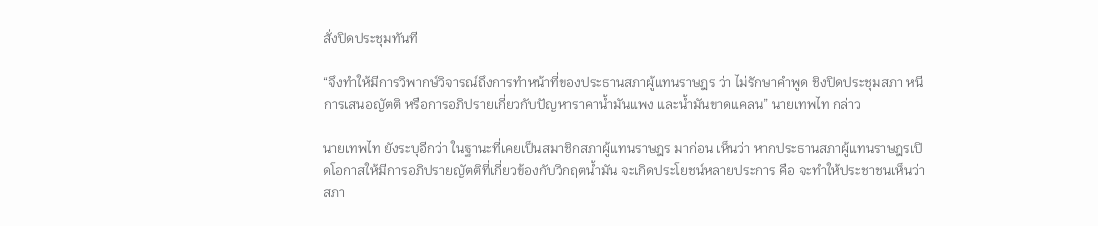สั่งปิดประชุมทันที

“จึงทำให้มีการวิพากษ์วิจารณ์ถึงการทำหน้าที่ของประธานสภาผู้แทนราษฎร ว่า ไม่รักษาคำพูด ชิงปิดประชุมสภา หนีการเสนอญัตติ หรือการอภิปรายเกี่ยวกับปัญหาราคาน้ำมันแพง และน้ำมันขาดแคลน” นายเทพไท กล่าว

นายเทพไท ยังระบุอีกว่า ในฐานะที่เคยเป็นสมาชิกสภาผู้แทนราษฎร มาก่อน เห็นว่า หากประธานสภาผู้แทนราษฎรเปิดโอกาสให้มีการอภิปรายญัตติที่เกี่ยวข้องกับวิกฤตน้ำมัน จะเกิดประโยชน์หลายประการ คือ จะทำให้ประชาชนเห็นว่าสภา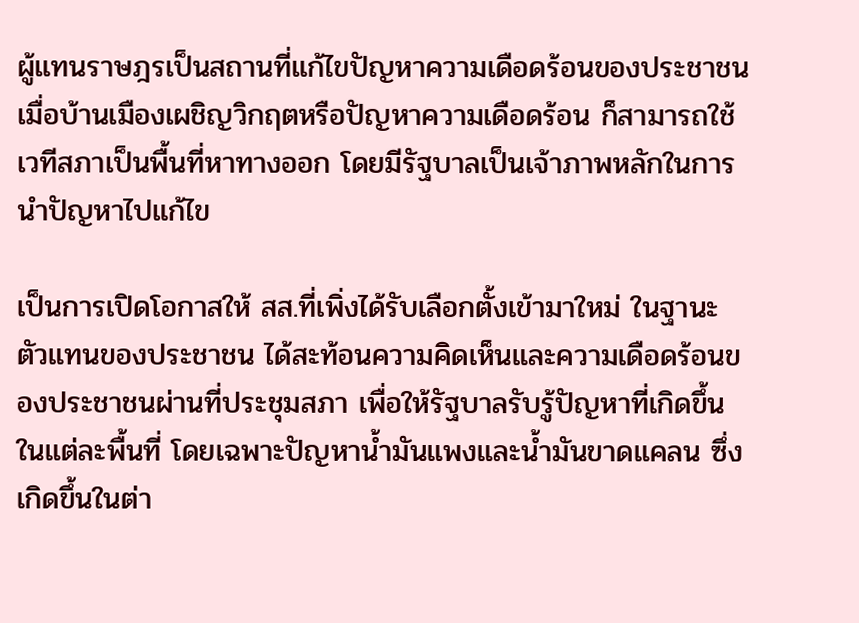ผู้แทนราษฎรเป็นสถานที่แก้ไขปัญหาความเดือดร้อนของประชาชน เมื่อบ้านเมืองเผชิญวิกฤตหรือปัญหาความเดือดร้อน ก็สามารถใช้เวทีสภาเป็นพื้นที่หาทางออก โดยมีรัฐบาลเป็นเจ้าภาพหลักในการนำปัญหาไปแก้ไข

เป็นการเปิดโอกาสให้ สส.ที่เพิ่งได้รับเลือกตั้งเข้ามาใหม่ ในฐานะตัวแทนของประชาชน ได้สะท้อนความคิดเห็นและความเดือดร้อนของประชาชนผ่านที่ประชุมสภา เพื่อให้รัฐบาลรับรู้ปัญหาที่เกิดขึ้นในแต่ละพื้นที่ โดยเฉพาะปัญหาน้ำมันแพงและน้ำมันขาดแคลน ซึ่งเกิดขึ้นในต่า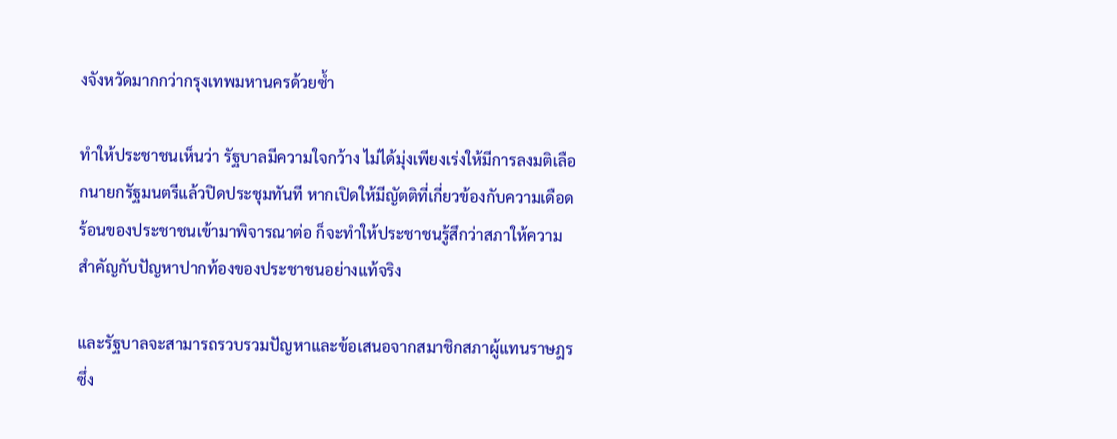งจังหวัดมากกว่ากรุงเทพมหานครด้วยซ้ำ

ทำให้ประชาชนเห็นว่า รัฐบาลมีความใจกว้าง ไม่ได้มุ่งเพียงเร่งให้มีการลงมติเลือกนายกรัฐมนตรีแล้วปิดประชุมทันที หากเปิดให้มีญัตติที่เกี่ยวข้องกับความเดือดร้อนของประชาชนเข้ามาพิจารณาต่อ ก็จะทำให้ประชาชนรู้สึกว่าสภาให้ความสำคัญกับปัญหาปากท้องของประชาชนอย่างแท้จริง

และรัฐบาลจะสามารถรวบรวมปัญหาและข้อเสนอจากสมาชิกสภาผู้แทนราษฎร ซึ่ง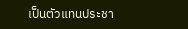เป็นตัวแทนประชา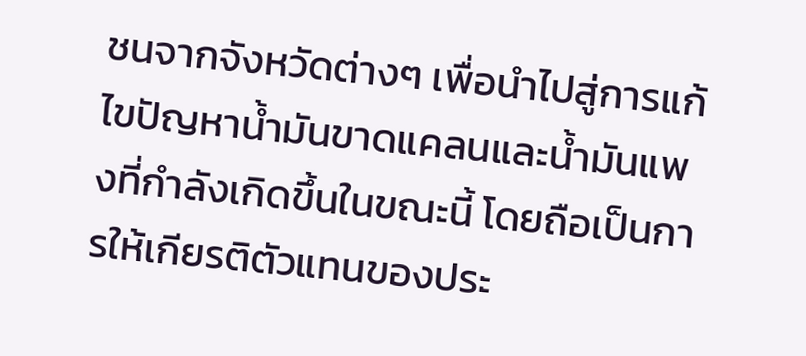ชนจากจังหวัดต่างๆ เพื่อนำไปสู่การแก้ไขปัญหาน้ำมันขาดแคลนและน้ำมันแพงที่กำลังเกิดขึ้นในขณะนี้ โดยถือเป็นการให้เกียรติตัวแทนของประ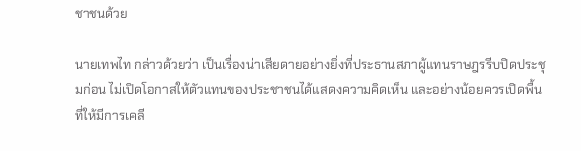ชาชนด้วย

นายเทพไท กล่าวด้วยว่า เป็นเรื่องน่าเสียดายอย่างยิ่งที่ประธานสภาผู้แทนราษฎรรีบปิดประชุมก่อน ไม่เปิดโอกาสให้ตัวแทนของประชาชนได้แสดงความคิดเห็น และอย่างน้อยควรเปิดพื้นที่ให้มีการเคลี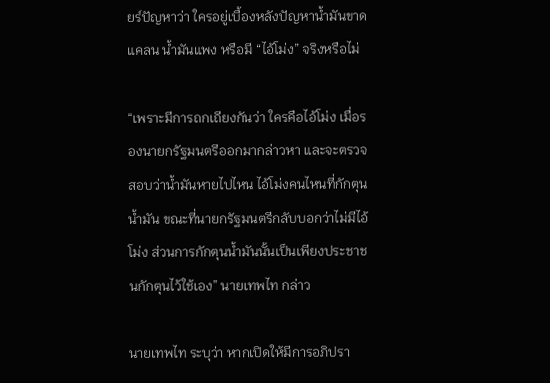ยร์ปัญหาว่า ใครอยู่เบื้องหลังปัญหาน้ำมันขาดแคลน น้ำมันแพง หรือมี “ไอ้โม่ง” จริงหรือไม่

“เพราะมีการถกเถียงกันว่า ใครคือไอ้โม่ง เมื่อรองนายกรัฐมนตรีออกมากล่าวหา และจะตรวจสอบว่าน้ำมันหายไปไหน ไอ้โม่งคนไหนที่กักตุนน้ำมัน ขณะที่นายกรัฐมนตรีกลับบอกว่าไม่มีไอ้โม่ง ส่วนการกักตุนน้ำมันนั้นเป็นเพียงประชาชนกักตุนไว้ใช้เอง” นายเทพไท กล่าว

นายเทพไท ระบุว่า หากเปิดให้มีการอภิปรา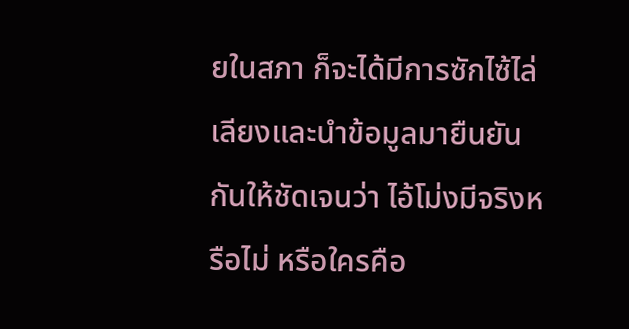ยในสภา ก็จะได้มีการซักไซ้ไล่เลียงและนำข้อมูลมายืนยันกันให้ชัดเจนว่า ไอ้โม่งมีจริงหรือไม่ หรือใครคือ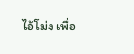ไอ้โม่ง เพื่อ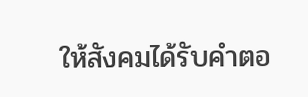ให้สังคมได้รับคำตอ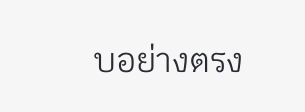บอย่างตรง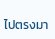ไปตรงมา